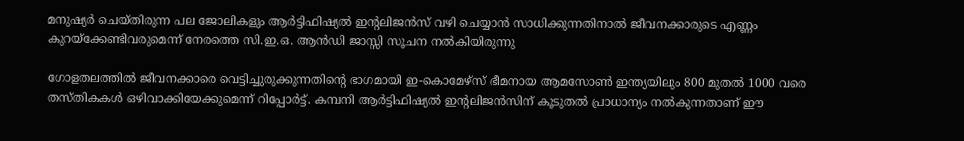മനുഷ്യര്‍ ചെയ്തിരുന്ന പല ജോലികളും ആര്‍ട്ടിഫിഷ്യല്‍ ഇന്റലിജന്‍സ് വഴി ചെയ്യാന്‍ സാധിക്കുന്നതിനാല്‍ ജീവനക്കാരുടെ എണ്ണം കുറയ്ക്കേണ്ടിവരുമെന്ന് നേരത്തെ സി.ഇ.ഒ. ആന്‍ഡി ജാസ്സി സൂചന നല്‍കിയിരുന്നു

ഗോളതലത്തില്‍ ജീവനക്കാരെ വെട്ടിച്ചുരുക്കുന്നതിന്റെ ഭാഗമായി ഇ-കൊമേഴ്സ് ഭീമനായ ആമസോണ്‍ ഇന്ത്യയിലും 800 മുതല്‍ 1000 വരെ തസ്തികകള്‍ ഒഴിവാക്കിയേക്കുമെന്ന് റിപ്പോര്‍ട്ട്. കമ്പനി ആര്‍ട്ടിഫിഷ്യല്‍ ഇന്റലിജന്‍സിന് കൂടുതല്‍ പ്രാധാന്യം നല്‍കുന്നതാണ് ഈ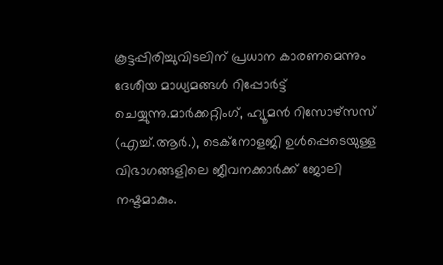കൂട്ടപ്പിരിച്ചുവിടലിന് പ്രധാന കാരണമെന്നും ദേശീയ മാധ്യമങ്ങള്‍ റിപ്പോര്‍ട്ട് ചെയ്യുന്നു.മാര്‍ക്കറ്റിംഗ്, ഹ്യൂമന്‍ റിസോഴ്സസ് (എച്ച്.ആര്‍.), ടെക്‌നോളജി ഉള്‍പ്പെടെയുള്ള വിഭാഗങ്ങളിലെ ജീവനക്കാര്‍ക്ക് ജോലി നഷ്ടമാകും.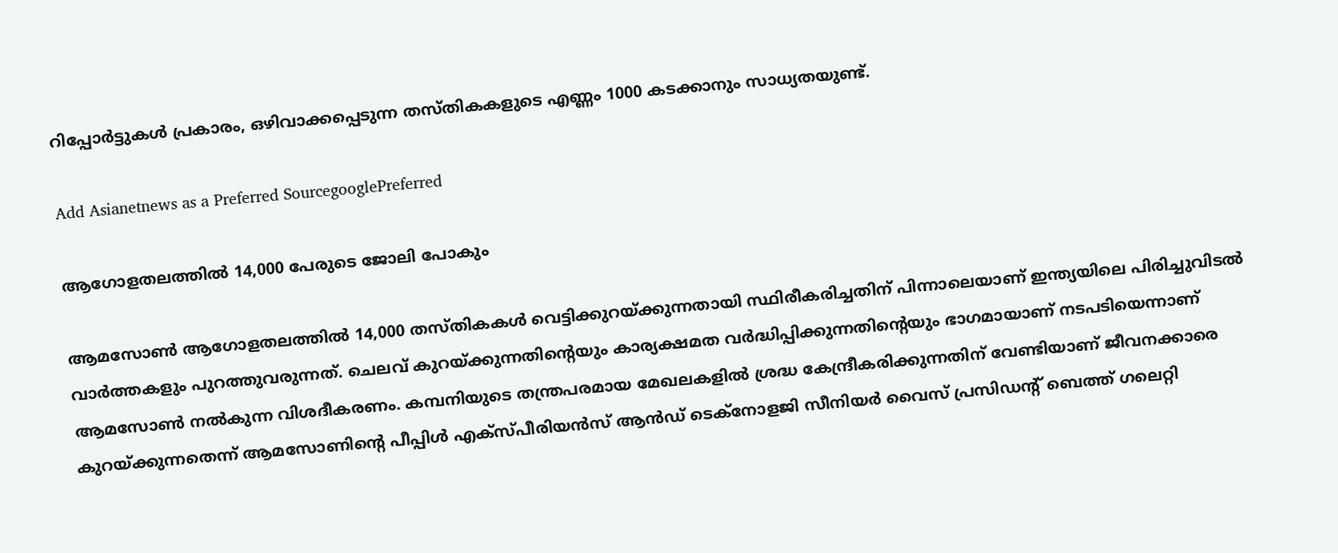റിപ്പോര്‍ട്ടുകള്‍ പ്രകാരം, ഒഴിവാക്കപ്പെടുന്ന തസ്തികകളുടെ എണ്ണം 1000 കടക്കാനും സാധ്യതയുണ്ട്.

Add Asianetnews as a Preferred SourcegooglePreferred

ആഗോളതലത്തില്‍ 14,000 പേരുടെ ജോലി പോകും

ആമസോണ്‍ ആഗോളതലത്തില്‍ 14,000 തസ്തികകള്‍ വെട്ടിക്കുറയ്ക്കുന്നതായി സ്ഥിരീകരിച്ചതിന് പിന്നാലെയാണ് ഇന്ത്യയിലെ പിരിച്ചുവിടല്‍ വാര്‍ത്തകളും പുറത്തുവരുന്നത്. ചെലവ് കുറയ്ക്കുന്നതിന്റെയും കാര്യക്ഷമത വര്‍ദ്ധിപ്പിക്കുന്നതിന്റെയും ഭാഗമായാണ് നടപടിയെന്നാണ് ആമസോണ്‍ നല്‍കുന്ന വിശദീകരണം. കമ്പനിയുടെ തന്ത്രപരമായ മേഖലകളില്‍ ശ്രദ്ധ കേന്ദ്രീകരിക്കുന്നതിന് വേണ്ടിയാണ് ജീവനക്കാരെ കുറയ്ക്കുന്നതെന്ന് ആമസോണിന്റെ പീപ്പിള്‍ എക്‌സ്പീരിയന്‍സ് ആന്‍ഡ് ടെക്‌നോളജി സീനിയര്‍ വൈസ് പ്രസിഡന്റ് ബെത്ത് ഗലെറ്റി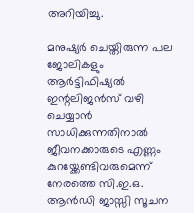അറിയിച്ചു.

മനുഷ്യര്‍ ചെയ്തിരുന്ന പല ജോലികളും ആര്‍ട്ടിഫിഷ്യല്‍ ഇന്റലിജന്‍സ് വഴി ചെയ്യാന്‍ സാധിക്കുന്നതിനാല്‍ ജീവനക്കാരുടെ എണ്ണം കുറയ്ക്കേണ്ടിവരുമെന്ന് നേരത്തെ സി.ഇ.ഒ. ആന്‍ഡി ജാസ്സി സൂചന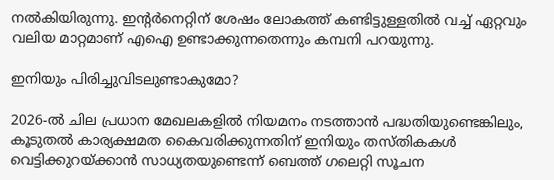നല്‍കിയിരുന്നു. ഇന്റര്‍നെറ്റിന് ശേഷം ലോകത്ത് കണ്ടിട്ടുള്ളതില്‍ വച്ച് ഏറ്റവും വലിയ മാറ്റമാണ് എഐ ഉണ്ടാക്കുന്നതെന്നും കമ്പനി പറയുന്നു.

ഇനിയും പിരിച്ചുവിടലുണ്ടാകുമോ?

2026-ല്‍ ചില പ്രധാന മേഖലകളില്‍ നിയമനം നടത്താന്‍ പദ്ധതിയുണ്ടെങ്കിലും, കൂടുതല്‍ കാര്യക്ഷമത കൈവരിക്കുന്നതിന് ഇനിയും തസ്തികകള്‍ വെട്ടിക്കുറയ്ക്കാന്‍ സാധ്യതയുണ്ടെന്ന് ബെത്ത് ഗലെറ്റി സൂചന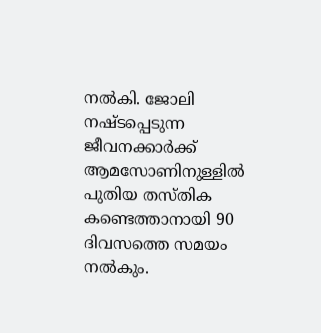നല്‍കി. ജോലി നഷ്ടപ്പെടുന്ന ജീവനക്കാര്‍ക്ക് ആമസോണിനുള്ളില്‍ പുതിയ തസ്തിക കണ്ടെത്താനായി 90 ദിവസത്തെ സമയം നല്‍കും.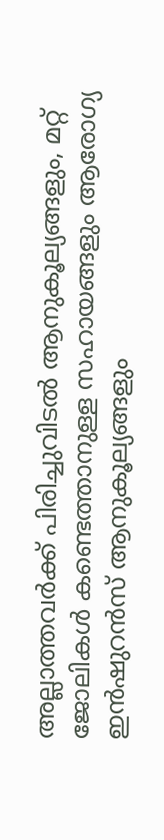അല്ലാത്തവര്‍ക്ക് പിരിച്ചുവിടല്‍ ആനുകൂല്യങ്ങളും, മറ്റ് ജോലികള്‍ കണ്ടെത്താനുള്ള സഹായങ്ങളും ആരോഗ്യ ഇന്‍ഷുറന്‍സ് ആനുകൂല്യങ്ങളും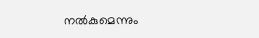നല്‍കുമെന്നും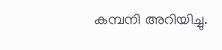കമ്പനി അറിയിച്ചു.